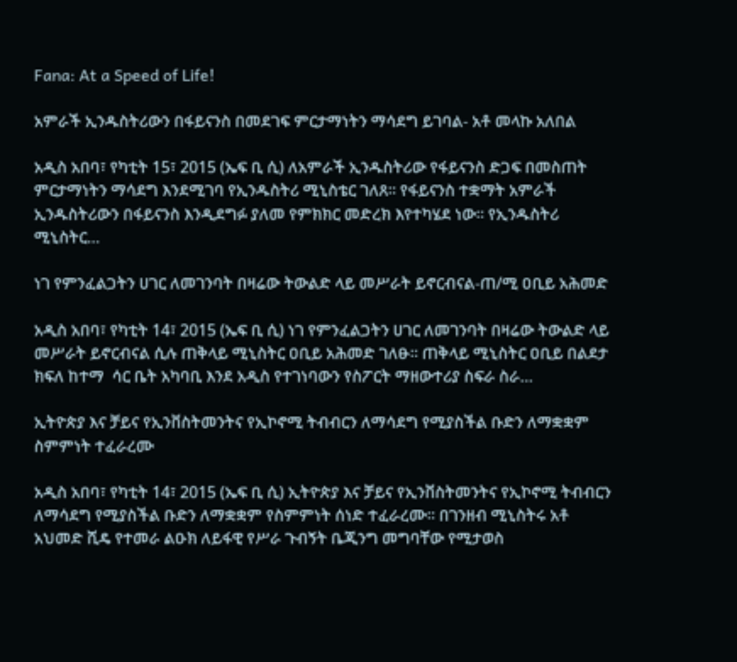Fana: At a Speed of Life!

አምራች ኢንዱስትሪውን በፋይናንስ በመደገፍ ምርታማነትን ማሳደግ ይገባል- አቶ መላኩ አለበል

አዲስ አበባ፣ የካቲት 15፣ 2015 (ኤፍ ቢ ሲ) ለአምራች ኢንዱስትሪው የፋይናንስ ድጋፍ በመስጠት ምርታማነትን ማሳደግ እንደሚገባ የኢንዱስትሪ ሚኒስቴር ገለጸ፡፡ የፋይናንስ ተቋማት አምራች ኢንዱስትሪውን በፋይናንስ እንዲደግፉ ያለመ የምክክር መድረክ እየተካሄደ ነው። የኢንዱስትሪ ሚኒስትር…

ነገ የምንፈልጋትን ሀገር ለመገንባት በዛሬው ትውልድ ላይ መሥራት ይኖርብናል-ጠ/ሚ ዐቢይ አሕመድ

አዲስ አበባ፣ የካቲት 14፣ 2015 (ኤፍ ቢ ሲ) ነገ የምንፈልጋትን ሀገር ለመገንባት በዛሬው ትውልድ ላይ መሥራት ይኖርብናል ሲሉ ጠቅላይ ሚኒስትር ዐቢይ አሕመድ ገለፁ፡፡ ጠቅላይ ሚኒስትር ዐቢይ በልደታ ክፍለ ከተማ  ሳር ቤት አካባቢ እንደ አዲስ የተገነባውን የስፖርት ማዘውተሪያ ስፍራ ስራ…

ኢትዮጵያ እና ቻይና የኢንቨስትመንትና የኢኮኖሚ ትብብርን ለማሳደግ የሚያስችል ቡድን ለማቋቋም ስምምነት ተፈራረሙ

አዲስ አበባ፣ የካቲት 14፣ 2015 (ኤፍ ቢ ሲ) ኢትዮጵያ እና ቻይና የኢንቨስትመንትና የኢኮኖሚ ትብብርን ለማሳደግ የሚያስችል ቡድን ለማቋቋም የስምምነት ሰነድ ተፈራረሙ፡፡ በገንዘብ ሚኒስትሩ አቶ አህመድ ሺዴ የተመራ ልዑክ ለይፋዊ የሥራ ጉብኝት ቤጂንግ መግባቸው የሚታወስ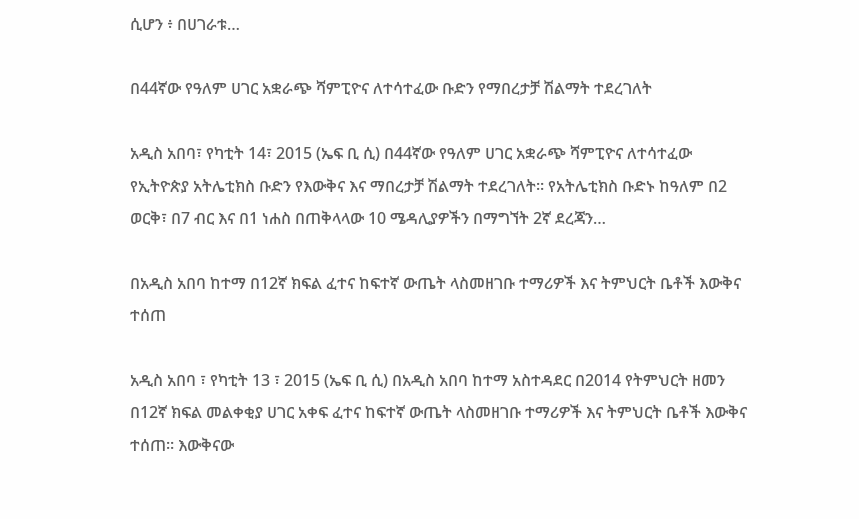ሲሆን ፥ በሀገራቱ…

በ44ኛው የዓለም ሀገር አቋራጭ ሻምፒዮና ለተሳተፈው ቡድን የማበረታቻ ሽልማት ተደረገለት

አዲስ አበባ፣ የካቲት 14፣ 2015 (ኤፍ ቢ ሲ) በ44ኛው የዓለም ሀገር አቋራጭ ሻምፒዮና ለተሳተፈው የኢትዮጵያ አትሌቲክስ ቡድን የእውቅና እና ማበረታቻ ሽልማት ተደረገለት። የአትሌቲክስ ቡድኑ ከዓለም በ2 ወርቅ፣ በ7 ብር እና በ1 ነሐስ በጠቅላላው 10 ሜዳሊያዎችን በማግኘት 2ኛ ደረጃን…

በአዲስ አበባ ከተማ በ12ኛ ክፍል ፈተና ከፍተኛ ውጤት ላስመዘገቡ ተማሪዎች እና ትምህርት ቤቶች እውቅና ተሰጠ

አዲስ አበባ ፣ የካቲት 13 ፣ 2015 (ኤፍ ቢ ሲ) በአዲስ አበባ ከተማ አስተዳደር በ2014 የትምህርት ዘመን በ12ኛ ክፍል መልቀቂያ ሀገር አቀፍ ፈተና ከፍተኛ ውጤት ላስመዘገቡ ተማሪዎች እና ትምህርት ቤቶች እውቅና ተሰጠ። እውቅናው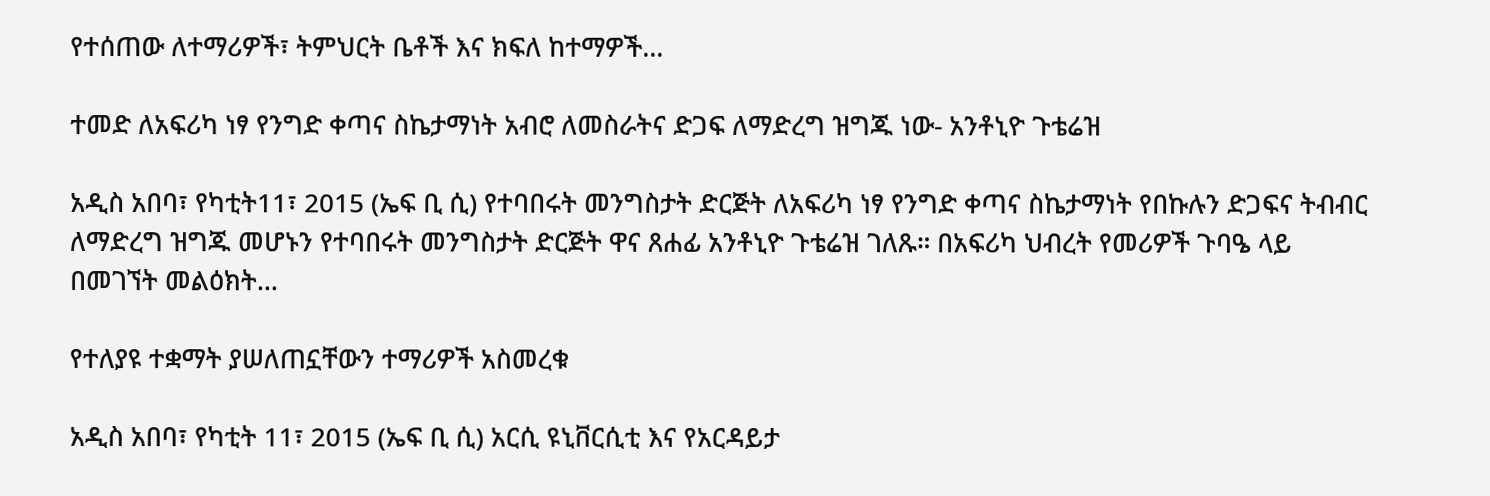የተሰጠው ለተማሪዎች፣ ትምህርት ቤቶች እና ክፍለ ከተማዎች…

ተመድ ለአፍሪካ ነፃ የንግድ ቀጣና ስኬታማነት አብሮ ለመስራትና ድጋፍ ለማድረግ ዝግጁ ነው- አንቶኒዮ ጉቴሬዝ

አዲስ አበባ፣ የካቲት11፣ 2015 (ኤፍ ቢ ሲ) የተባበሩት መንግስታት ድርጅት ለአፍሪካ ነፃ የንግድ ቀጣና ስኬታማነት የበኩሉን ድጋፍና ትብብር ለማድረግ ዝግጁ መሆኑን የተባበሩት መንግስታት ድርጅት ዋና ጸሐፊ አንቶኒዮ ጉቴሬዝ ገለጹ። በአፍሪካ ህብረት የመሪዎች ጉባዔ ላይ በመገኘት መልዕክት…

የተለያዩ ተቋማት ያሠለጠኗቸውን ተማሪዎች አስመረቁ

አዲስ አበባ፣ የካቲት 11፣ 2015 (ኤፍ ቢ ሲ) አርሲ ዩኒቨርሲቲ እና የአርዳይታ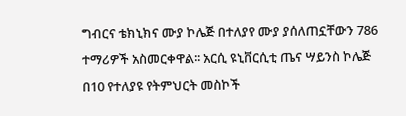ግብርና ቴክኒክና ሙያ ኮሌጅ በተለያየ ሙያ ያሰለጠኗቸውን 786 ተማሪዎች አስመርቀዋል፡፡ አርሲ ዩኒቨርሲቲ ጤና ሣይንስ ኮሌጅ በ10 የተለያዩ የትምህርት መስኮች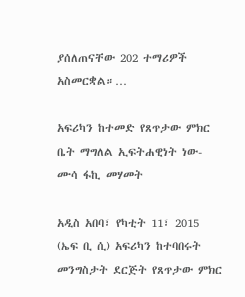ያሰለጠናቸው 202 ተማሪዎች አስመርቋል።…

አፍሪካን ከተመድ የጸጥታው ምክር ቤት ማግለል ኢፍትሐዊነት ነው- ሙሳ ፋኪ መሃመት

አዲስ አበባ፣ የካቲት 11፣ 2015 (ኤፍ ቢ ሲ) አፍሪካን ከተባበሩት መንግስታት ደርጅት የጸጥታው ምክር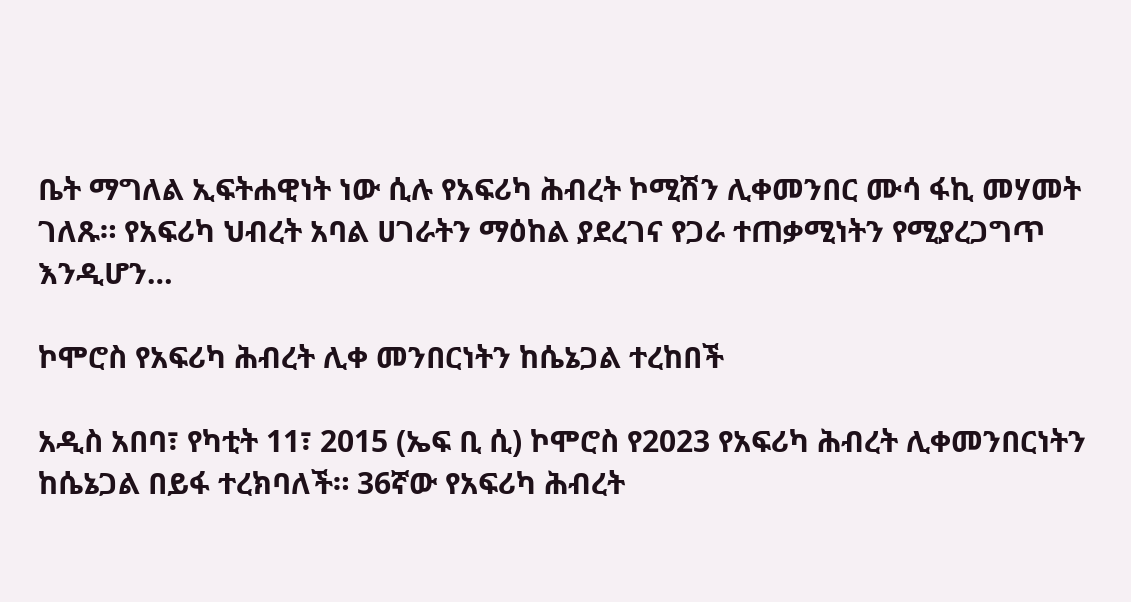ቤት ማግለል ኢፍትሐዊነት ነው ሲሉ የአፍሪካ ሕብረት ኮሚሽን ሊቀመንበር ሙሳ ፋኪ መሃመት ገለጹ። የአፍሪካ ህብረት አባል ሀገራትን ማዕከል ያደረገና የጋራ ተጠቃሚነትን የሚያረጋግጥ እንዲሆን…

ኮሞሮስ የአፍሪካ ሕብረት ሊቀ መንበርነትን ከሴኔጋል ተረከበች

አዲስ አበባ፣ የካቲት 11፣ 2015 (ኤፍ ቢ ሲ) ኮሞሮስ የ2023 የአፍሪካ ሕብረት ሊቀመንበርነትን ከሴኔጋል በይፋ ተረክባለች። 36ኛው የአፍሪካ ሕብረት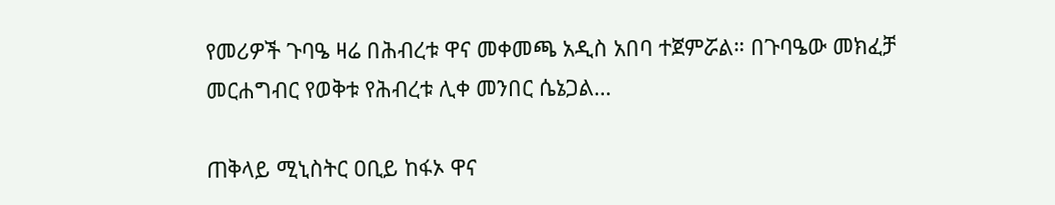የመሪዎች ጉባዔ ዛሬ በሕብረቱ ዋና መቀመጫ አዲስ አበባ ተጀምሯል። በጉባዔው መክፈቻ መርሐግብር የወቅቱ የሕብረቱ ሊቀ መንበር ሴኔጋል…

ጠቅላይ ሚኒስትር ዐቢይ ከፋኦ ዋና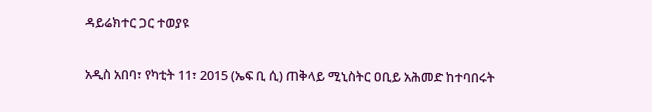ዳይሬክተር ጋር ተወያዩ

አዲስ አበባ፣ የካቲት 11፣ 2015 (ኤፍ ቢ ሲ) ጠቅላይ ሚኒስትር ዐቢይ አሕመድ ከተባበሩት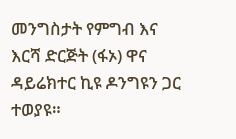መንግስታት የምግብ እና እርሻ ድርጅት (ፋኦ) ዋና ዳይሬክተር ኪዩ ዶንግዩን ጋር ተወያዩ።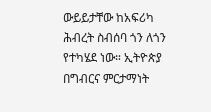ውይይታቸው ከአፍሪካ ሕብረት ስብሰባ ጎን ለጎን የተካሄደ ነው። ኢትዮጵያ በግብርና ምርታማነት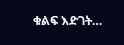ቁልፍ እድገት…